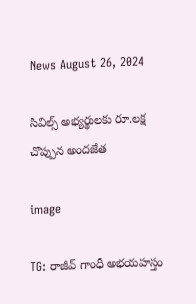News August 26, 2024

సివిల్స్ అభ్యర్థులకు రూ.లక్ష చొప్పున అందజేత

image

TG: రాజీవ్ గాంధీ అభయహస్తం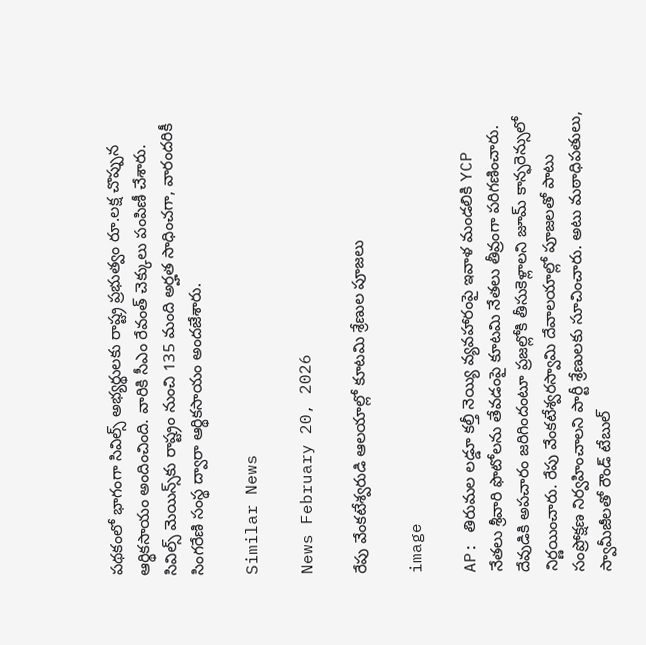పథకంలో భాగంగా సివిల్స్ అభ్యర్థులకు రాష్ట్ర ప్రభుత్వం రూ.లక్ష చొప్పున ఆర్థికసాయం అందించింది. వారికి సీఎం రేవంత్ చెక్కులు పంపిణీ చేశారు. సివిల్స్ మెయిన్స్‌కు రాష్ట్రం నుంచి 135 మంది అర్హత సాధించగా, వారందరికీ సింగరేణి సంస్థ ద్వారా ఆర్థికసాయం అందజేశారు.

Similar News

News February 20, 2026

రేపు వేంకటేశ్వరుడి ఆలయాల్లో కూటమి శ్రేణుల పూజలు

image

AP: తిరుమల లడ్డూ కల్తీ నెయ్యి వ్యవహారంపై ఇవాళ మండలికి YCP నేతలు శ్రీవారి ఫొటోలను తేవడంపై కూటమి నేతలు తీవ్రంగా పరిగణించారు. దేవుడికి అపచారం జరిగిందంటూ ప్రజల్లోకి తీసుకెళ్లాలని జూమ్ కాన్ఫరెన్సులో నిర్ణయించారు. రేపు వేంకటేశ్వరస్వామి దేవాలయాల్లో పూజలతో పాటు సంప్రోక్షణ నిర్వహించాలని పార్టీ శ్రేణులకు సూచించారు. అటు మఠాధిపతులు, స్వామీజీలతో రౌండ్ టేబుల్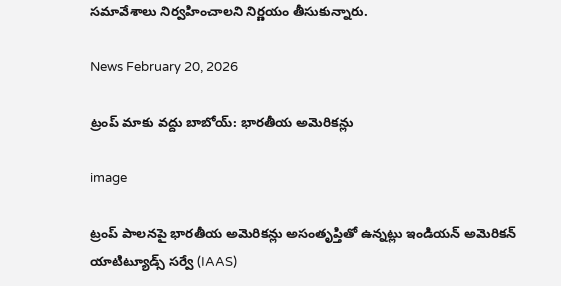సమావేశాలు నిర్వహించాలని నిర్ణయం తీసుకున్నారు.

News February 20, 2026

ట్రంప్ మాకు వద్దు బాబోయ్: భారతీయ అమెరికన్లు

image

ట్రంప్ పాలనపై భారతీయ అమెరికన్లు అసంతృప్తితో ఉన్నట్లు ఇండియన్ అమెరికన్ యాటిట్యూడ్స్ సర్వే (IAAS)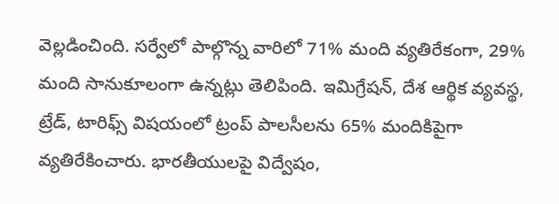వెల్లడించింది. సర్వేలో పాల్గొన్న వారిలో 71% మంది వ్యతిరేకంగా, 29% మంది సానుకూలంగా ఉన్నట్లు తెలిపింది. ఇమిగ్రేషన్, దేశ ఆర్థిక వ్యవస్థ, ట్రేడ్, టారిఫ్స్ విషయంలో ట్రంప్ పాలసీలను 65% మందికిపైగా వ్యతిరేకించారు. భారతీయులపై విద్వేషం,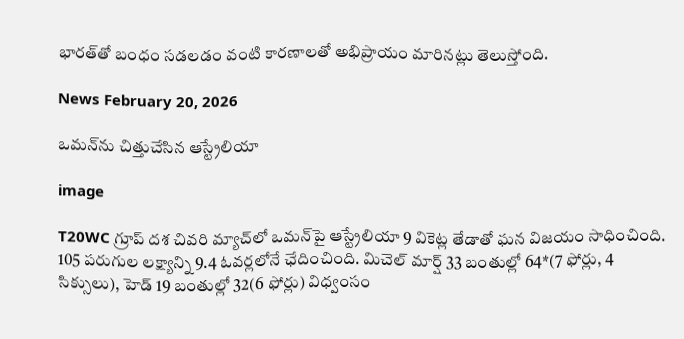భారత్‌తో బంధం సడలడం వంటి కారణాలతో అభిప్రాయం మారినట్లు తెలుస్తోంది.

News February 20, 2026

ఒమన్‌ను చిత్తుచేసిన ఆస్ట్రేలియా

image

T20WC గ్రూప్ దశ చివరి మ్యాచ్‌లో ఒమన్‌పై ఆస్ట్రేలియా 9 వికెట్ల తేడాతో ఘన విజయం సాధించింది. 105 పరుగుల లక్ష్యాన్ని 9.4 ఓవర్లలోనే ఛేదించింది. మిచెల్ మార్ష్ 33 బంతుల్లో 64*(7 ఫోర్లు, 4 సిక్సులు), హెడ్ 19 బంతుల్లో 32(6 ఫోర్లు) విధ్వంసం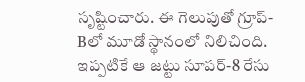సృష్టించారు. ఈ గెలుపుతో గ్రూప్-Bలో మూడో స్థానంలో నిలిచింది. ఇప్పటికే ఆ జట్టు సూపర్-8 రేసు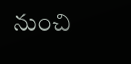నుంచి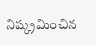నిష్క్రమించిన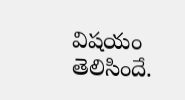విషయం తెలిసిందే.